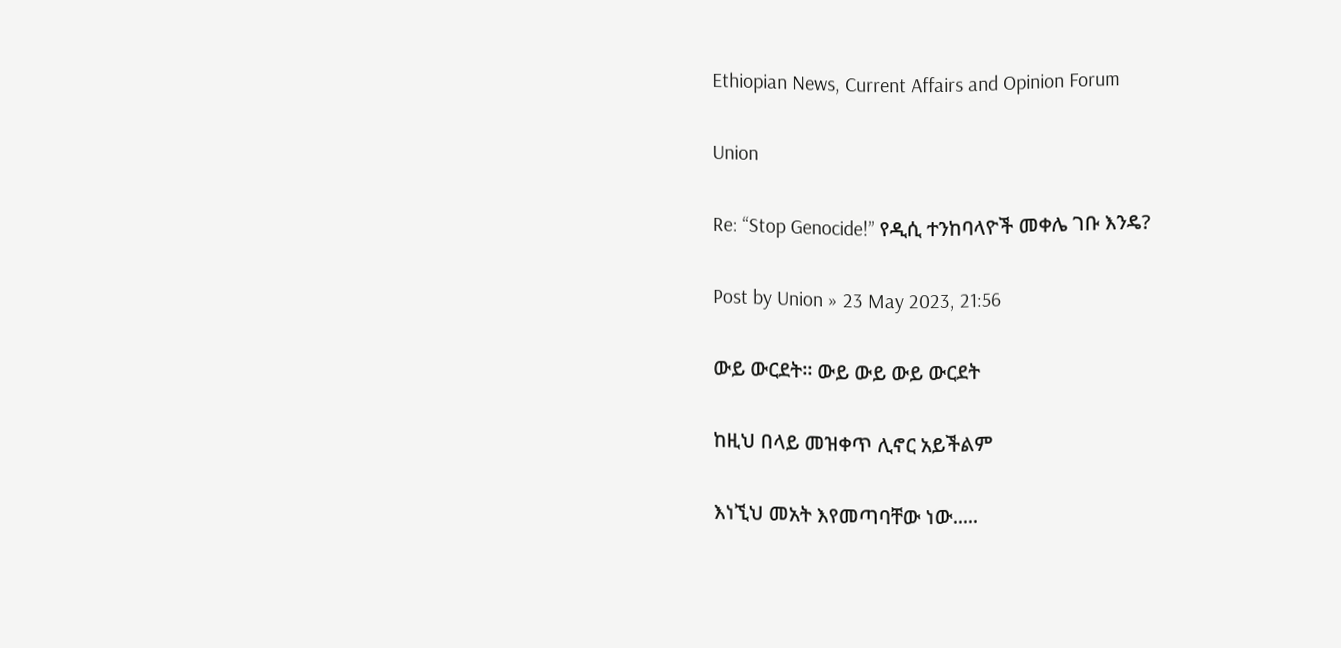Ethiopian News, Current Affairs and Opinion Forum

Union

Re: “Stop Genocide!” የዲሲ ተንከባላዮች መቀሌ ገቡ እንዴ?

Post by Union » 23 May 2023, 21:56

ውይ ውርደት። ውይ ውይ ውይ ውርደት

ከዚህ በላይ መዝቀጥ ሊኖር አይችልም

እነኚህ መአት እየመጣባቸው ነው.....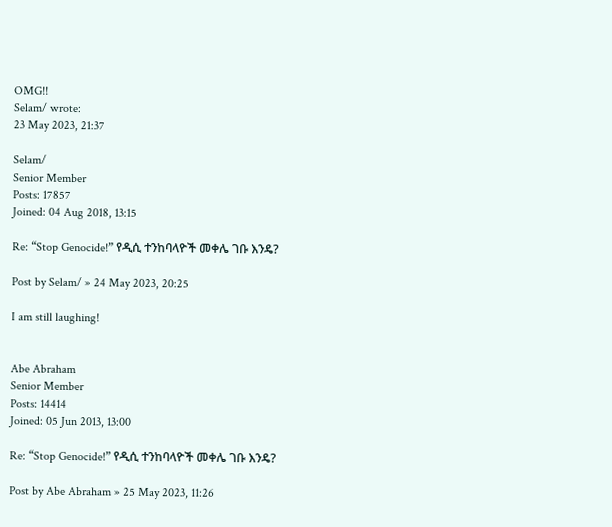OMG!!
Selam/ wrote:
23 May 2023, 21:37

Selam/
Senior Member
Posts: 17857
Joined: 04 Aug 2018, 13:15

Re: “Stop Genocide!” የዲሲ ተንከባላዮች መቀሌ ገቡ እንዴ?

Post by Selam/ » 24 May 2023, 20:25

I am still laughing!


Abe Abraham
Senior Member
Posts: 14414
Joined: 05 Jun 2013, 13:00

Re: “Stop Genocide!” የዲሲ ተንከባላዮች መቀሌ ገቡ እንዴ?

Post by Abe Abraham » 25 May 2023, 11:26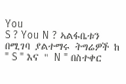You
S ? You N ? ኣልፋቤቱን በሚገባ ያልተማሩ ትግሬዎች ከ " S " እና " N " በስተቀር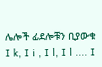ሌሎች ፊደሎቹን ቢያውቁ I k, I i , I l, I l .... I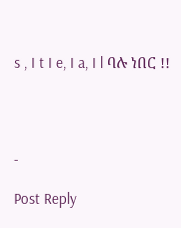s , I t I e, I a, I l ባሉ ነበር !!




-

Post Reply